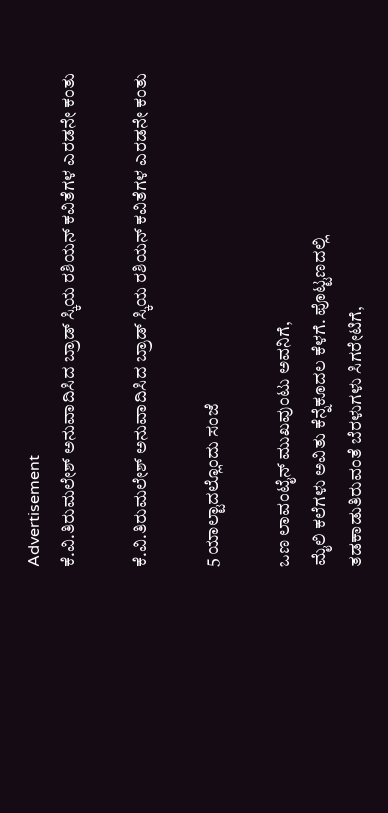Advertisement
ಕೆ.ವಿ.ತಿರುಮಲೇಶ್ ಅನುವಾದಿಸಿದ ಬ್ರಾಡ್ ಸ್ಕಿಯ ರಶಿಯನ್ ಕವಿತೆಗಳ ಎರಡನೇ ಕಂತು

ಕೆ.ವಿ.ತಿರುಮಲೇಶ್ ಅನುವಾದಿಸಿದ ಬ್ರಾಡ್ ಸ್ಕಿಯ ರಶಿಯನ್ ಕವಿತೆಗಳ ಎರಡನೇ ಕಂತು

5 ಯಾಲ್ಟಾದಲ್ಲೊಂದು ಸಂಜೆ

ಒಣ ಲಾವಂಟೈನ್ ಮುಖವುಂಟು ಅವನಿಗೆ,
ಮೈಲಿ ಕಲೆಗಳು ಅವಿತು ಕೆನ್ನೆಕೂದಲ ಕೆಳಗೆ. ಪೊಟ್ಟಣದಲ್ಲಿ
ತಡಕಾಡುತಿರುವಂತೆ ಬೆರಳುಗಳು ಸಿಗರೇಟಿಗೆ,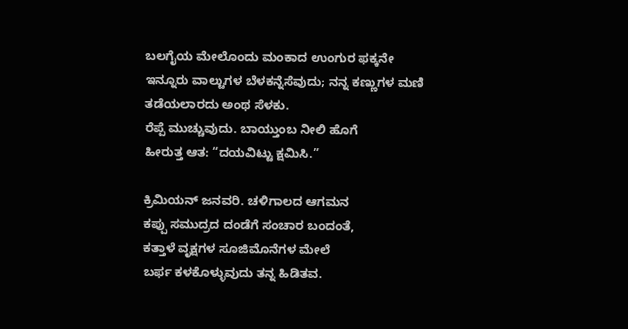ಬಲಗೈಯ ಮೇಲೊಂದು ಮಂಕಾದ ಉಂಗುರ ಫಕ್ಕನೇ
ಇನ್ನೂರು ವಾಲ್ಟುಗಳ ಬೆಳಕನ್ನೆಸೆವುದು; ನನ್ನ ಕಣ್ಣುಗಳ ಮಣಿ
ತಡೆಯಲಾರದು ಅಂಥ ಸೆಳಕು.
ರೆಪ್ಪೆ ಮುಚ್ಚುವುದು. ಬಾಯ್ತುಂಬ ನೀಲಿ ಹೊಗೆ
ಹೀರುತ್ತ ಆತ: “ದಯವಿಟ್ಟು ಕ್ಷಮಿಸಿ.”

ಕ್ರಿಮಿಯನ್ ಜನವರಿ. ಚಳಿಗಾಲದ ಆಗಮನ
ಕಪ್ಪು ಸಮುದ್ರದ ದಂಡೆಗೆ ಸಂಚಾರ ಬಂದಂತೆ,
ಕತ್ತಾಳೆ ವೃಕ್ಷಗಳ ಸೂಜಿಮೊನೆಗಳ ಮೇಲೆ
ಬರ್ಫ ಕಳಕೊಳ್ಳುವುದು ತನ್ನ ಹಿಡಿತವ.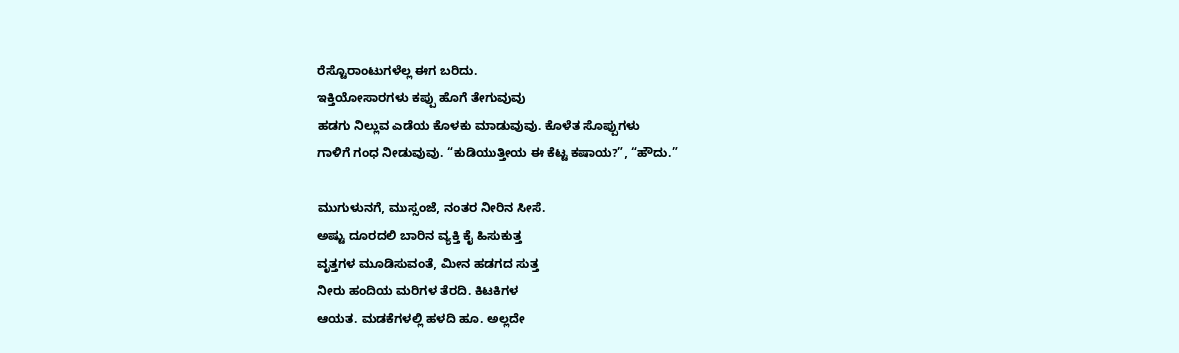ರೆಸ್ಟೊರಾಂಟುಗಳೆಲ್ಲ ಈಗ ಬರಿದು.
ಇಕ್ತಿಯೋಸಾರಗಳು ಕಪ್ಪು ಹೊಗೆ ತೇಗುವುವು
ಹಡಗು ನಿಲ್ಲುವ ಎಡೆಯ ಕೊಳಕು ಮಾಡುವುವು. ಕೊಳೆತ ಸೊಪ್ಪುಗಳು
ಗಾಳಿಗೆ ಗಂಧ ನೀಡುವುವು. “ಕುಡಿಯುತ್ತೀಯ ಈ ಕೆಟ್ಟ ಕಷಾಯ?”, “ಹೌದು.”

ಮುಗುಳುನಗೆ, ಮುಸ್ಸಂಜೆ, ನಂತರ ನೀರಿನ ಸೀಸೆ.
ಅಷ್ಟು ದೂರದಲಿ ಬಾರಿನ ವ್ಯಕ್ತಿ ಕೈ ಹಿಸುಕುತ್ತ
ವೃತ್ತಗಳ ಮೂಡಿಸುವಂತೆ, ಮೀನ ಹಡಗದ ಸುತ್ತ
ನೀರು ಹಂದಿಯ ಮರಿಗಳ ತೆರದಿ. ಕಿಟಕಿಗಳ
ಆಯತ. ಮಡಕೆಗಳಲ್ಲಿ ಹಳದಿ ಹೂ. ಅಲ್ಲದೇ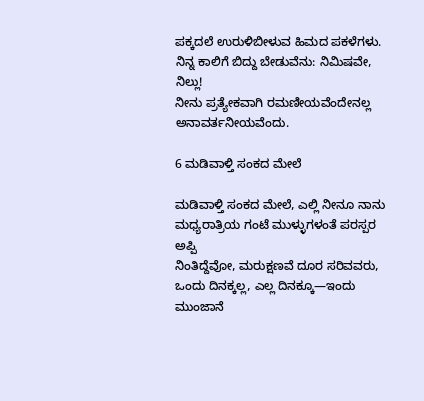ಪಕ್ಕದಲೆ ಉರುಳಿಬೀಳುವ ಹಿಮದ ಪಕಳೆಗಳು.
ನಿನ್ನ ಕಾಲಿಗೆ ಬಿದ್ದು ಬೇಡುವೆನು: ನಿಮಿಷವೇ, ನಿಲ್ಲು!
ನೀನು ಪ್ರತ್ಯೇಕವಾಗಿ ರಮಣೀಯವೆಂದೇನಲ್ಲ
ಅನಾವರ್ತನೀಯವೆಂದು.

6 ಮಡಿವಾಳ್ತಿ ಸಂಕದ ಮೇಲೆ

ಮಡಿವಾಳ್ತಿ ಸಂಕದ ಮೇಲೆ, ಎಲ್ಲಿ ನೀನೂ ನಾನು
ಮಧ್ಯರಾತ್ರಿಯ ಗಂಟೆ ಮುಳ್ಳುಗಳಂತೆ ಪರಸ್ಪರ ಅಪ್ಪಿ
ನಿಂತಿದ್ದೆವೋ, ಮರುಕ್ಷಣವೆ ದೂರ ಸರಿವವರು,
ಒಂದು ದಿನಕ್ಕಲ್ಲ, ಎಲ್ಲ ದಿನಕ್ಕೂ—ಇಂದು ಮುಂಜಾನೆ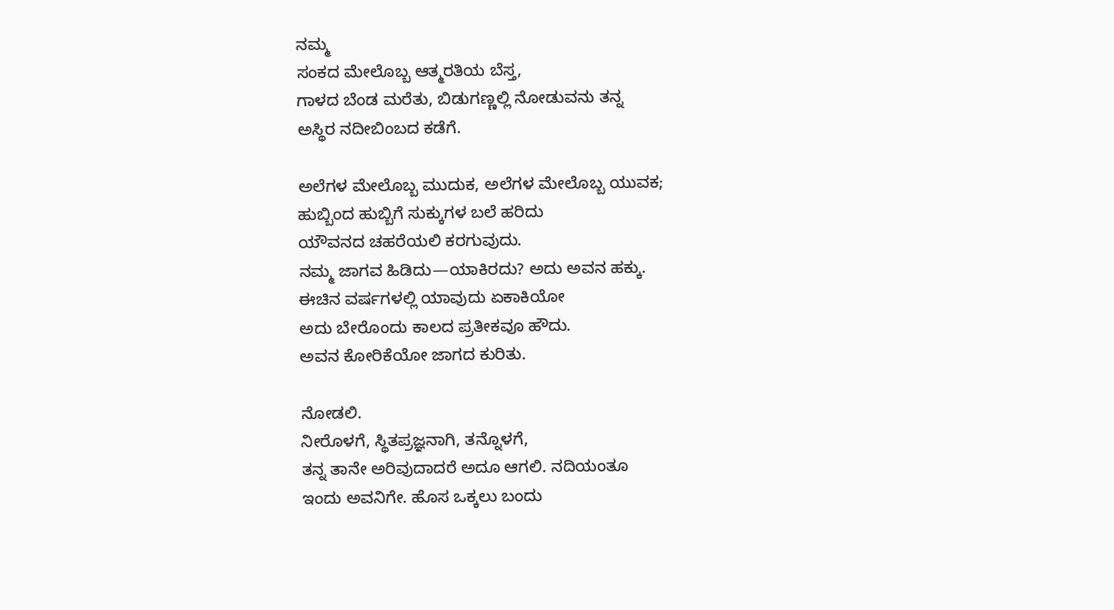ನಮ್ಮ
ಸಂಕದ ಮೇಲೊಬ್ಬ ಆತ್ಮರತಿಯ ಬೆಸ್ತ,
ಗಾಳದ ಬೆಂಡ ಮರೆತು, ಬಿಡುಗಣ್ಣಲ್ಲಿ ನೋಡುವನು ತನ್ನ
ಅಸ್ಥಿರ ನದೀಬಿಂಬದ ಕಡೆಗೆ.

ಅಲೆಗಳ ಮೇಲೊಬ್ಬ ಮುದುಕ, ಅಲೆಗಳ ಮೇಲೊಬ್ಬ ಯುವಕ;
ಹುಬ್ಬಿಂದ ಹುಬ್ಬಿಗೆ ಸುಕ್ಕುಗಳ ಬಲೆ ಹರಿದು
ಯೌವನದ ಚಹರೆಯಲಿ ಕರಗುವುದು.
ನಮ್ಮ ಜಾಗವ ಹಿಡಿದು—ಯಾಕಿರದು? ಅದು ಅವನ ಹಕ್ಕು.
ಈಚಿನ ವರ್ಷಗಳಲ್ಲಿ ಯಾವುದು ಏಕಾಕಿಯೋ
ಅದು ಬೇರೊಂದು ಕಾಲದ ಪ್ರತೀಕವೂ ಹೌದು.
ಅವನ ಕೋರಿಕೆಯೋ ಜಾಗದ ಕುರಿತು.

ನೋಡಲಿ.
ನೀರೊಳಗೆ, ಸ್ಥಿತಪ್ರಜ್ಞನಾಗಿ, ತನ್ನೊಳಗೆ,
ತನ್ನ ತಾನೇ ಅರಿವುದಾದರೆ ಅದೂ ಆಗಲಿ. ನದಿಯಂತೂ
ಇಂದು ಅವನಿಗೇ. ಹೊಸ ಒಕ್ಕಲು ಬಂದು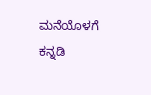ಮನೆಯೊಳಗೆ ಕನ್ನಡಿ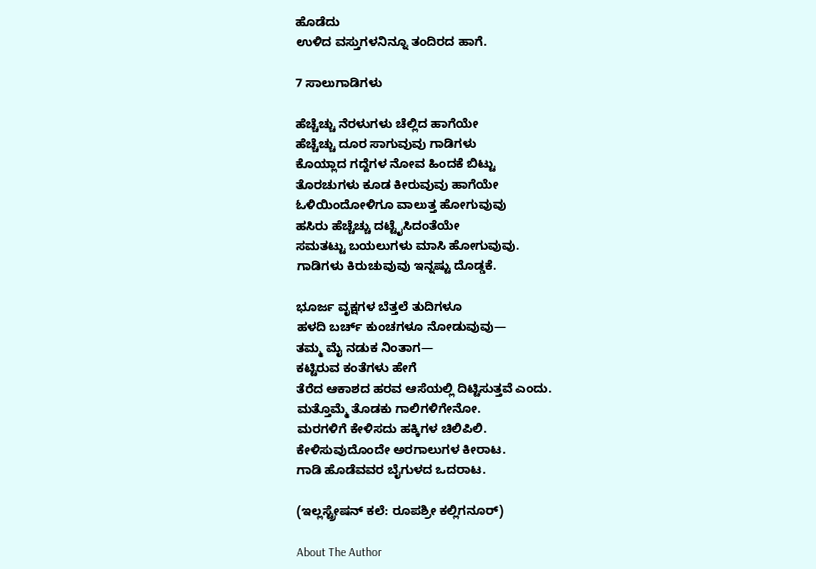ಹೊಡೆದು
ಉಳಿದ ವಸ್ತುಗಳನಿನ್ನೂ ತಂದಿರದ ಹಾಗೆ.

7 ಸಾಲುಗಾಡಿಗಳು

ಹೆಚ್ಚೆಚ್ಚು ನೆರಳುಗಳು ಚೆಲ್ಲಿದ ಹಾಗೆಯೇ
ಹೆಚ್ಚೆಚ್ಚು ದೂರ ಸಾಗುವುವು ಗಾಡಿಗಳು
ಕೊಯ್ಲಾದ ಗದ್ದೆಗಳ ನೋವ ಹಿಂದಕೆ ಬಿಟ್ಟು
ತೊರಚುಗಳು ಕೂಡ ಕೀರುವುವು ಹಾಗೆಯೇ
ಓಳಿಯಿಂದೋಳಿಗೂ ವಾಲುತ್ತ ಹೋಗುವುವು
ಹಸಿರು ಹೆಚ್ಚೆಚ್ಚು ದಟ್ಟೈಸಿದಂತೆಯೇ
ಸಮತಟ್ಟು ಬಯಲುಗಳು ಮಾಸಿ ಹೋಗುವುವು.
ಗಾಡಿಗಳು ಕಿರುಚುವುವು ಇನ್ನಷ್ಟು ದೊಡ್ಡಕೆ.

ಭೂರ್ಜ ವೃಕ್ಷಗಳ ಬೆತ್ತಲೆ ತುದಿಗಳೂ
ಹಳದಿ ಬರ್ಚ್ ಕುಂಚಗಳೂ ನೋಡುವುವು—
ತಮ್ಮ ಮೈ ನಡುಕ ನಿಂತಾಗ—
ಕಟ್ಟಿರುವ ಕಂತೆಗಳು ಹೇಗೆ
ತೆರೆದ ಆಕಾಶದ ಹರವ ಆಸೆಯಲ್ಲಿ ದಿಟ್ಟಿಸುತ್ತವೆ ಎಂದು.
ಮತ್ತೊಮ್ಮೆ ತೊಡಕು ಗಾಲಿಗಳಿಗೇನೋ.
ಮರಗಳಿಗೆ ಕೇಳಿಸದು ಹಕ್ಕಿಗಳ ಚಿಲಿಪಿಲಿ.
ಕೇಳಿಸುವುದೊಂದೇ ಅರಗಾಲುಗಳ ಕೀರಾಟ.
ಗಾಡಿ ಹೊಡೆವವರ ಬೈಗುಳದ ಒದರಾಟ.

(ಇಲ್ಲಸ್ಟ್ರೇಷನ್ ಕಲೆ: ರೂಪಶ್ರೀ ಕಲ್ಲಿಗನೂರ್)

About The Author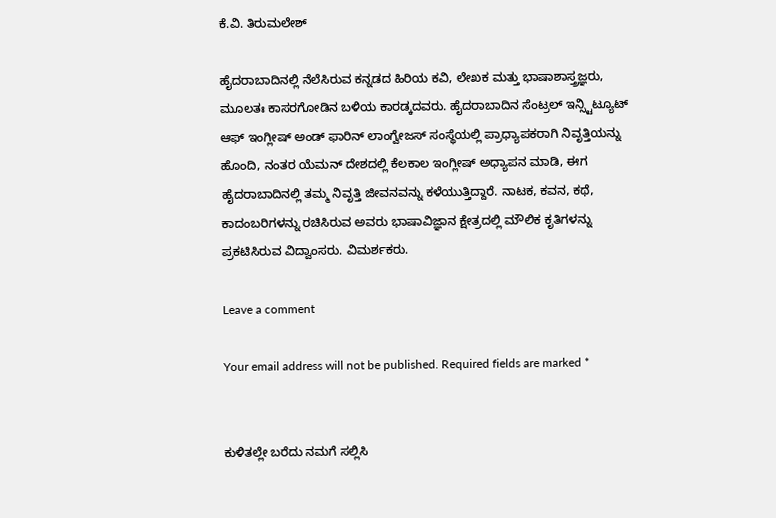ಕೆ.ವಿ. ತಿರುಮಲೇಶ್

ಹೈದರಾಬಾದಿನಲ್ಲಿ ನೆಲೆಸಿರುವ ಕನ್ನಡದ ಹಿರಿಯ ಕವಿ, ಲೇಖಕ ಮತ್ತು ಭಾಷಾಶಾಸ್ತ್ರಜ್ಞರು, ಮೂಲತಃ ಕಾಸರಗೋಡಿನ ಬಳಿಯ ಕಾರಡ್ಕದವರು. ಹೈದರಾಬಾದಿನ ಸೆಂಟ್ರಲ್ ಇನ್ಸ್ಟಿಟ್ಯೂಟ್ ಆಫ್ ಇಂಗ್ಲೀಷ್ ಅಂಡ್ ಫಾರಿನ್ ಲಾಂಗ್ವೇಜಸ್ ಸಂಸ್ಥೆಯಲ್ಲಿ ಪ್ರಾಧ್ಯಾಪಕರಾಗಿ ನಿವೃತ್ತಿಯನ್ನು ಹೊಂದಿ, ನಂತರ ಯೆಮನ್ ದೇಶದಲ್ಲಿ ಕೆಲಕಾಲ ಇಂಗ್ಲೀಷ್ ಅಧ್ಯಾಪನ ಮಾಡಿ, ಈಗ ಹೈದರಾಬಾದಿನಲ್ಲಿ ತಮ್ಮ ನಿವೃತ್ತಿ ಜೀವನವನ್ನು ಕಳೆಯುತ್ತಿದ್ದಾರೆ. ನಾಟಕ, ಕವನ, ಕಥೆ, ಕಾದಂಬರಿಗಳನ್ನು ರಚಿಸಿರುವ ಅವರು ಭಾಷಾವಿಜ್ಞಾನ ಕ್ಷೇತ್ರದಲ್ಲಿ ಮೌಲಿಕ ಕೃತಿಗಳನ್ನು ಪ್ರಕಟಿಸಿರುವ ವಿದ್ವಾಂಸರು. ವಿಮರ್ಶಕರು.

Leave a comment

Your email address will not be published. Required fields are marked *


ಕುಳಿತಲ್ಲೇ ಬರೆದು ನಮಗೆ ಸಲ್ಲಿಸಿ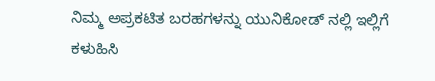ನಿಮ್ಮ ಅಪ್ರಕಟಿತ ಬರಹಗಳನ್ನು ಯುನಿಕೋಡ್ ನಲ್ಲಿ ಇಲ್ಲಿಗೆ ಕಳುಹಿಸಿ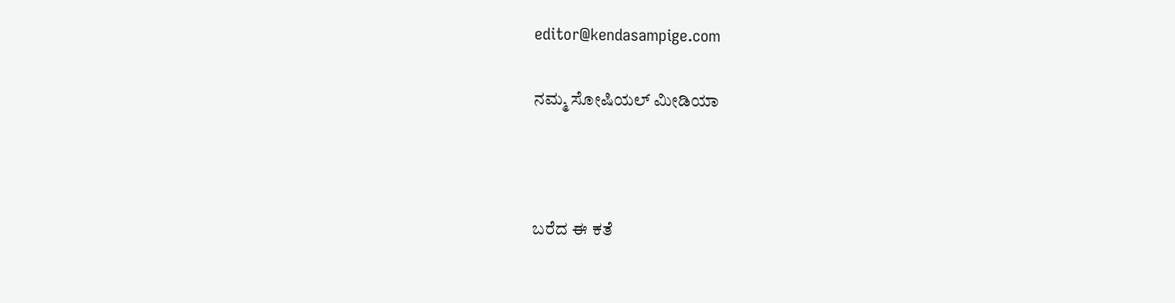editor@kendasampige.com

ನಮ್ಮ ಸೋಷಿಯಲ್‌ ಮೀಡಿಯಾ



ಬರೆದ ಈ ಕತೆ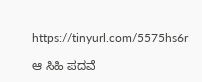https://tinyurl.com/5575hs6r

ಆ ಸಿಹಿ ಪದವೆ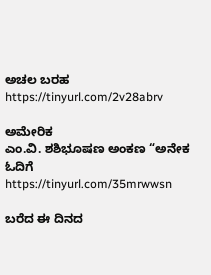ಅಚಲ ಬರಹ
https://tinyurl.com/2v28abrv

ಅಮೇರಿಕ
ಎಂ.ವಿ. ಶಶಿಭೂಷಣ ಅಂಕಣ “ಅನೇಕ ಓದಿಗೆ
https://tinyurl.com/35mrwwsn

ಬರೆದ ಈ ದಿನದ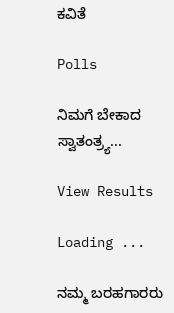ಕವಿತೆ

Polls

ನಿಮಗೆ ಬೇಕಾದ ಸ್ವಾತಂತ್ರ್ಯ...

View Results

Loading ...

ನಮ್ಮ ಬರಹಗಾರರು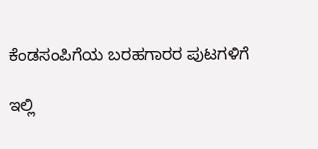ಕೆಂಡಸಂಪಿಗೆಯ ಬರಹಗಾರರ ಪುಟಗಳಿಗೆ

ಇಲ್ಲಿ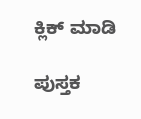ಕ್ಲಿಕ್ ಮಾಡಿ

ಪುಸ್ತಕ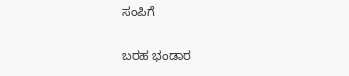ಸಂಪಿಗೆ

ಬರಹ ಭಂಡಾರ